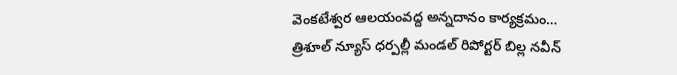వెంకటేశ్వర ఆలయంవద్ద అన్నదానం కార్యక్రమం…
త్రిశూల్ న్యూస్ ధర్పల్లీ మండల్ రిపోర్టర్ బిల్ల నవీన్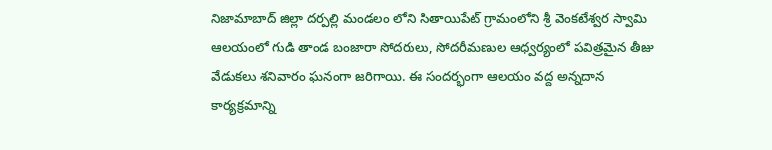నిజామాబాద్ జిల్లా దర్పల్లి మండలం లోని సితాయిపేట్ గ్రామంలోని శ్రీ వెంకటేశ్వర స్వామి ఆలయంలో గుడి తాండ బంజారా సోదరులు, సోదరీమణుల ఆధ్వర్యంలో పవిత్రమైన తీజు వేడుకలు శనివారం ఘనంగా జరిగాయి. ఈ సందర్భంగా ఆలయం వద్ద అన్నదాన కార్యక్రమాన్ని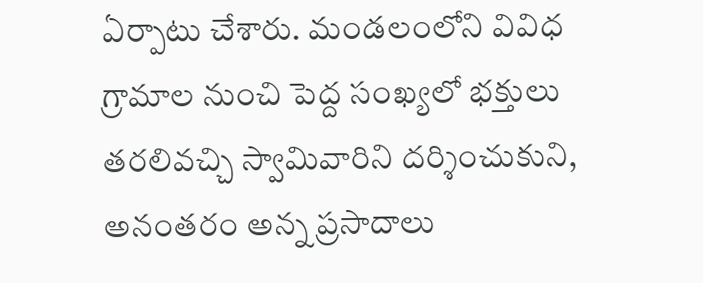ఏర్పాటు చేశారు. మండలంలోని వివిధ గ్రామాల నుంచి పెద్ద సంఖ్యలో భక్తులు తరలివచ్చి స్వామివారిని దర్శించుకుని, అనంతరం అన్న ప్రసాదాలు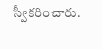స్వీకరించారు.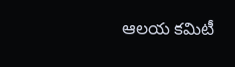ఆలయ కమిటీ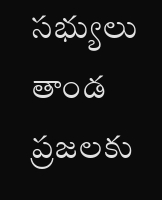సభ్యులు తాండ ప్రజలకు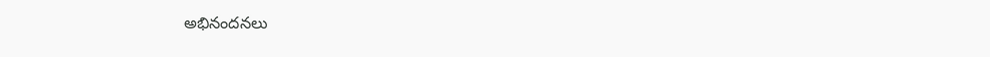అభినందనలు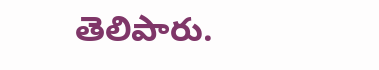తెలిపారు.